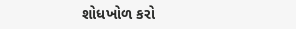શોધખોળ કરો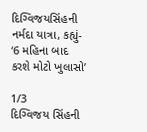દિગ્વિજયસિંહની નર્મદા યાત્રા, કહ્યું- ‘6 મહિના બાદ કરશે મોટો ખુલાસો’

1/3
દિગ્વિજય સિંહની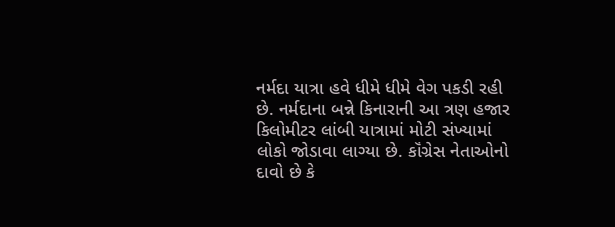નર્મદા યાત્રા હવે ધીમે ધીમે વેગ પકડી રહી છે. નર્મદાના બન્ને કિનારાની આ ત્રણ હજાર કિલોમીટર લાંબી યાત્રામાં મોટી સંખ્યામાં લોકો જોડાવા લાગ્યા છે. કૉંગ્રેસ નેતાઓનો દાવો છે કે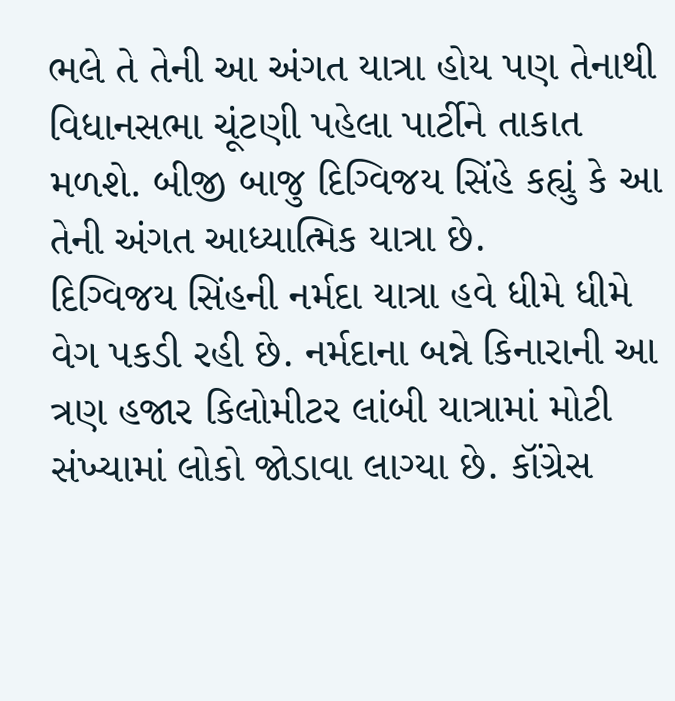ભલે તે તેની આ અંગત યાત્રા હોય પણ તેનાથી વિધાનસભા ચૂંટણી પહેલા પાર્ટીને તાકાત મળશે. બીજી બાજુ દિગ્વિજય સિંહે કહ્યું કે આ તેની અંગત આધ્યાત્મિક યાત્રા છે.
દિગ્વિજય સિંહની નર્મદા યાત્રા હવે ધીમે ધીમે વેગ પકડી રહી છે. નર્મદાના બન્ને કિનારાની આ ત્રણ હજાર કિલોમીટર લાંબી યાત્રામાં મોટી સંખ્યામાં લોકો જોડાવા લાગ્યા છે. કૉંગ્રેસ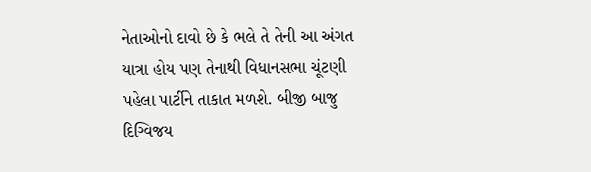નેતાઓનો દાવો છે કે ભલે તે તેની આ અંગત યાત્રા હોય પણ તેનાથી વિધાનસભા ચૂંટણી પહેલા પાર્ટીને તાકાત મળશે. બીજી બાજુ દિગ્વિજય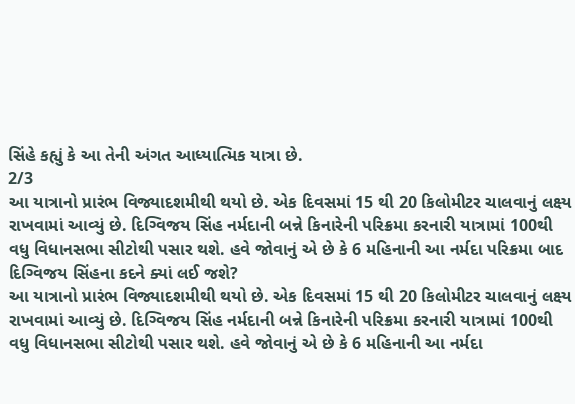સિંહે કહ્યું કે આ તેની અંગત આધ્યાત્મિક યાત્રા છે.
2/3
આ યાત્રાનો પ્રારંભ વિજ્યાદશમીથી થયો છે. એક દિવસમાં 15 થી 20 કિલોમીટર ચાલવાનું લક્ષ્ય રાખવામાં આવ્યું છે. દિગ્વિજય સિંહ નર્મદાની બન્ને કિનારેની પરિક્રમા કરનારી યાત્રામાં 100થી વધુ વિધાનસભા સીટોથી પસાર થશે. હવે જોવાનું એ છે કે 6 મહિનાની આ નર્મદા પરિક્રમા બાદ દિગ્વિજય સિંહના કદને ક્યાં લઈ જશે?
આ યાત્રાનો પ્રારંભ વિજ્યાદશમીથી થયો છે. એક દિવસમાં 15 થી 20 કિલોમીટર ચાલવાનું લક્ષ્ય રાખવામાં આવ્યું છે. દિગ્વિજય સિંહ નર્મદાની બન્ને કિનારેની પરિક્રમા કરનારી યાત્રામાં 100થી વધુ વિધાનસભા સીટોથી પસાર થશે. હવે જોવાનું એ છે કે 6 મહિનાની આ નર્મદા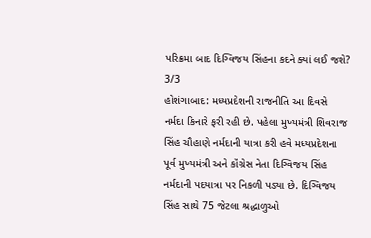પરિક્રમા બાદ દિગ્વિજય સિંહના કદને ક્યાં લઈ જશે?
3/3
હોશંગાબાદ: મધ્યપ્રદેશની રાજનીતિ આ દિવસે નર્મદા કિનારે ફરી રહી છે. પહેલા મુખ્યમંત્રી શિવરાજ સિંહ ચૌહાણે નર્મદાની યાત્રા કરી હવે મધ્યપ્રદેશના પૂર્વ મુખ્યમંત્રી અને કૉંગ્રેસ નેતા દિગ્વિજય સિંહ નર્મદાની પદયાત્રા પર નિકળી પડ્યા છે. દિગ્વિજય સિંહ સાથે 75 જેટલા શ્રદ્ધાળુઓ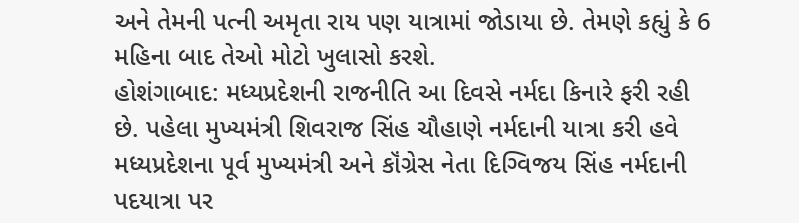અને તેમની પત્ની અમૃતા રાય પણ યાત્રામાં જોડાયા છે. તેમણે કહ્યું કે 6 મહિના બાદ તેઓ મોટો ખુલાસો કરશે.
હોશંગાબાદ: મધ્યપ્રદેશની રાજનીતિ આ દિવસે નર્મદા કિનારે ફરી રહી છે. પહેલા મુખ્યમંત્રી શિવરાજ સિંહ ચૌહાણે નર્મદાની યાત્રા કરી હવે મધ્યપ્રદેશના પૂર્વ મુખ્યમંત્રી અને કૉંગ્રેસ નેતા દિગ્વિજય સિંહ નર્મદાની પદયાત્રા પર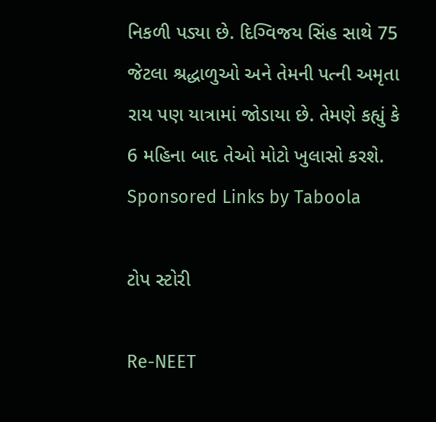નિકળી પડ્યા છે. દિગ્વિજય સિંહ સાથે 75 જેટલા શ્રદ્ધાળુઓ અને તેમની પત્ની અમૃતા રાય પણ યાત્રામાં જોડાયા છે. તેમણે કહ્યું કે 6 મહિના બાદ તેઓ મોટો ખુલાસો કરશે.
Sponsored Links by Taboola

ટોપ સ્ટોરી

Re-NEET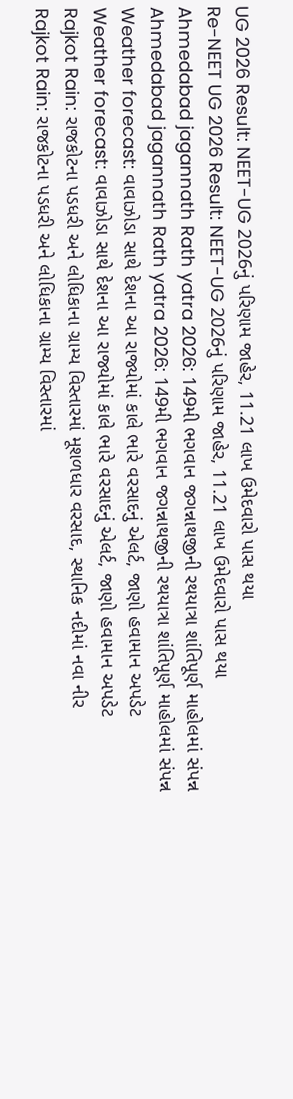UG 2026 Result: NEET-UG 2026નું પરિણામ જાહેર, 11.21 લાખ ઉમેદવારો પાસ થયા
Re-NEET UG 2026 Result: NEET-UG 2026નું પરિણામ જાહેર, 11.21 લાખ ઉમેદવારો પાસ થયા
Ahmedabad jagannath Rath yatra 2026: 149મી ભગવાન જગન્નાથજીની રથયાત્રા શાંતિપૂર્ણ માહોલમાં સંપન્ન
Ahmedabad jagannath Rath yatra 2026: 149મી ભગવાન જગન્નાથજીની રથયાત્રા શાંતિપૂર્ણ માહોલમાં સંપન્ન
Weather forecast: વાવાઝોડા સાથે દેશના આ રાજ્યોમાં કાલે ભારે વરસાદનું એલર્ટ, જાણો હવામાન અપડેટ
Weather forecast: વાવાઝોડા સાથે દેશના આ રાજ્યોમાં કાલે ભારે વરસાદનું એલર્ટ, જાણો હવામાન અપડેટ
Rajkot Rain: રાજકોટના પડધરી અને લોધિકાના ગ્રામ્ય વિસ્તારમાં મૂશળધાર વરસાદ, સ્થાનિક નદીમાં નવા નીર
Rajkot Rain: રાજકોટના પડધરી અને લોધિકાના ગ્રામ્ય વિસ્તારમાં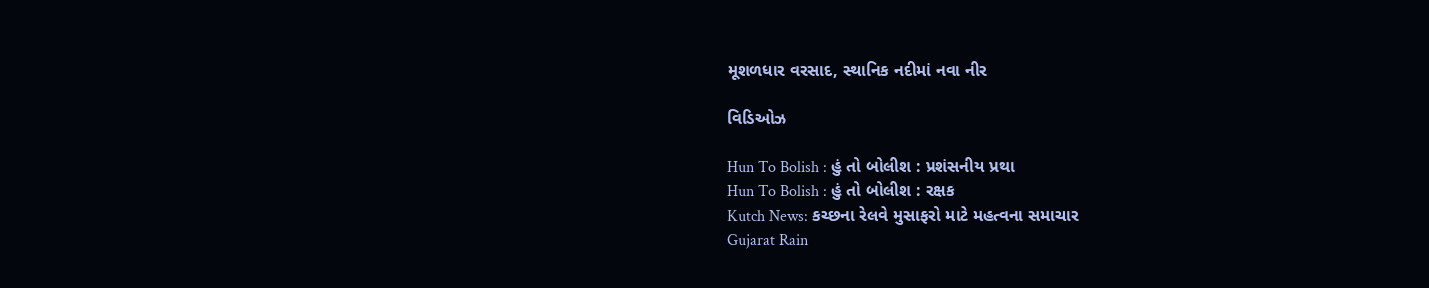મૂશળધાર વરસાદ, સ્થાનિક નદીમાં નવા નીર

વિડિઓઝ

Hun To Bolish : હું તો બોલીશ : પ્રશંસનીય પ્રથા
Hun To Bolish : હું તો બોલીશ : રક્ષક
Kutch News: કચ્છના રેલવે મુસાફરો માટે મહત્વના સમાચાર
Gujarat Rain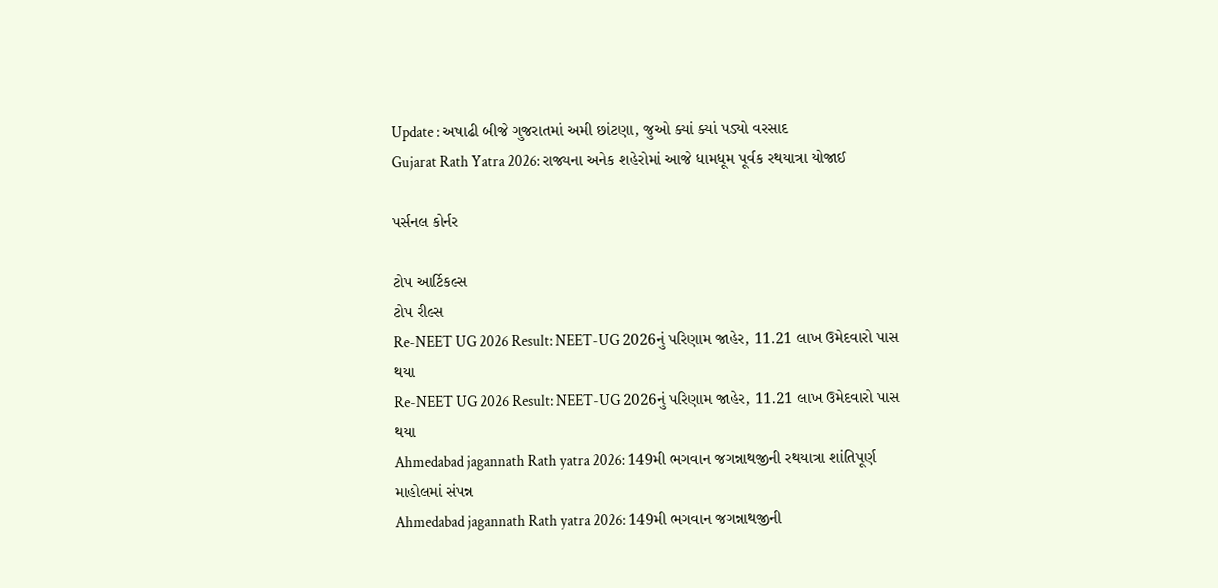Update : અષાઢી બીજે ગુજરાતમાં અમી છાંટણા, જુઓ ક્યાં ક્યાં પડ્યો વરસાદ
Gujarat Rath Yatra 2026: રાજ્યના અનેક શહેરોમાં આજે ધામધૂમ પૂર્વક રથયાત્રા યોજાઈ

પર્સનલ કોર્નર

ટોપ આર્ટિકલ્સ
ટોપ રીલ્સ
Re-NEET UG 2026 Result: NEET-UG 2026નું પરિણામ જાહેર, 11.21 લાખ ઉમેદવારો પાસ થયા
Re-NEET UG 2026 Result: NEET-UG 2026નું પરિણામ જાહેર, 11.21 લાખ ઉમેદવારો પાસ થયા
Ahmedabad jagannath Rath yatra 2026: 149મી ભગવાન જગન્નાથજીની રથયાત્રા શાંતિપૂર્ણ માહોલમાં સંપન્ન
Ahmedabad jagannath Rath yatra 2026: 149મી ભગવાન જગન્નાથજીની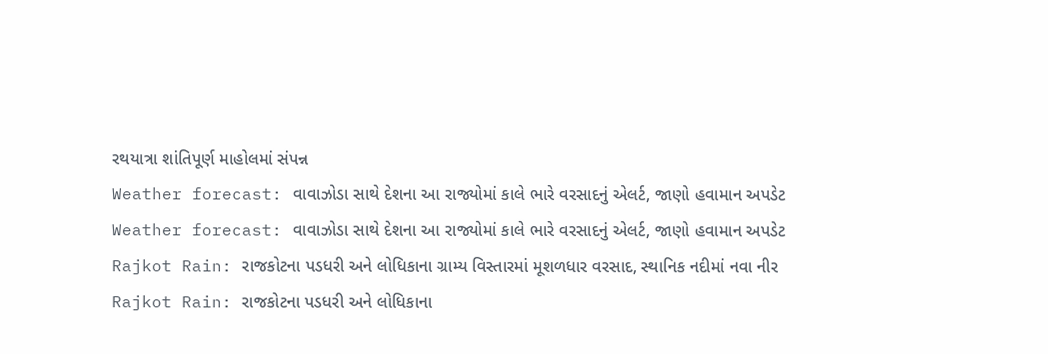રથયાત્રા શાંતિપૂર્ણ માહોલમાં સંપન્ન
Weather forecast: વાવાઝોડા સાથે દેશના આ રાજ્યોમાં કાલે ભારે વરસાદનું એલર્ટ, જાણો હવામાન અપડેટ
Weather forecast: વાવાઝોડા સાથે દેશના આ રાજ્યોમાં કાલે ભારે વરસાદનું એલર્ટ, જાણો હવામાન અપડેટ
Rajkot Rain: રાજકોટના પડધરી અને લોધિકાના ગ્રામ્ય વિસ્તારમાં મૂશળધાર વરસાદ, સ્થાનિક નદીમાં નવા નીર
Rajkot Rain: રાજકોટના પડધરી અને લોધિકાના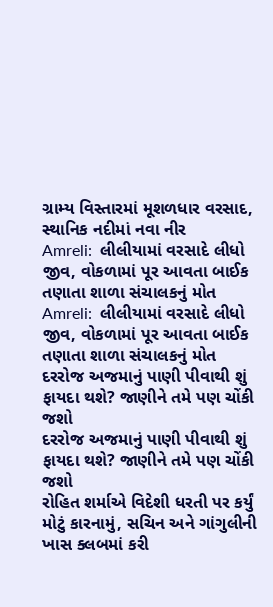ગ્રામ્ય વિસ્તારમાં મૂશળધાર વરસાદ, સ્થાનિક નદીમાં નવા નીર
Amreli:  લીલીયામાં વરસાદે લીધો જીવ, વોકળામાં પૂર આવતા બાઈક તણાતા શાળા સંચાલકનું મોત
Amreli:  લીલીયામાં વરસાદે લીધો જીવ, વોકળામાં પૂર આવતા બાઈક તણાતા શાળા સંચાલકનું મોત
દરરોજ અજમાનું પાણી પીવાથી શું ફાયદા થશે? જાણીને તમે પણ ચોંકી જશો
દરરોજ અજમાનું પાણી પીવાથી શું ફાયદા થશે? જાણીને તમે પણ ચોંકી જશો
રોહિત શર્માએ વિદેશી ધરતી પર કર્યું મોટું કારનામું, સચિન અને ગાંગુલીની ખાસ ક્લબમાં કરી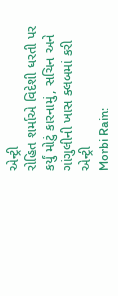એન્ટ્રી
રોહિત શર્માએ વિદેશી ધરતી પર કર્યું મોટું કારનામું, સચિન અને ગાંગુલીની ખાસ ક્લબમાં કરી એન્ટ્રી
Morbi Rain: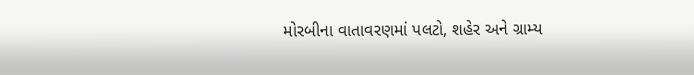મોરબીના વાતાવરણમાં પલટો, શહેર અને ગ્રામ્ય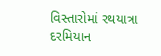વિસ્તારોમાં રથયાત્રા દરમિયાન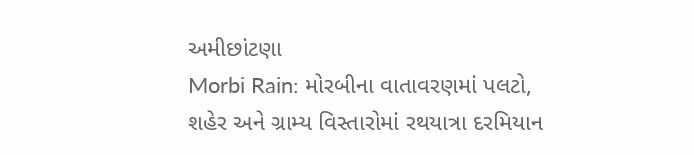અમીછાંટણા
Morbi Rain: મોરબીના વાતાવરણમાં પલટો, શહેર અને ગ્રામ્ય વિસ્તારોમાં રથયાત્રા દરમિયાન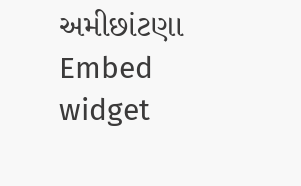અમીછાંટણા
Embed widget